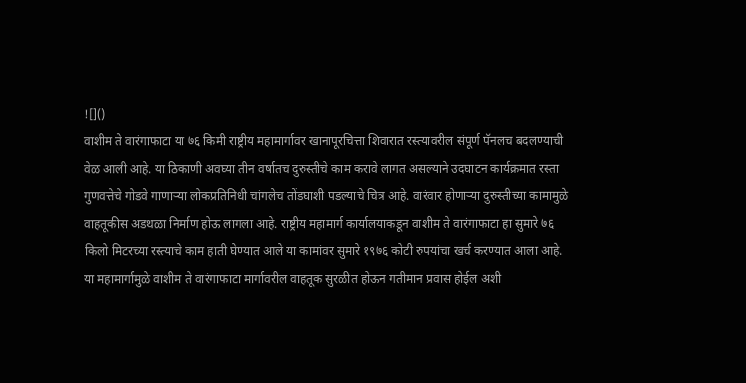![]()
वाशीम ते वारंगाफाटा या ७६ किमी राष्ट्रीय महामार्गावर खानापूरचित्ता शिवारात रस्त्यावरील संपूर्ण पॅनलच बदलण्याची वेळ आली आहे. या ठिकाणी अवघ्या तीन वर्षातच दुरुस्तीचे काम करावे लागत असल्याने उदघाटन कार्यक्रमात रस्ता गुणवत्तेचे गोडवे गाणाऱ्या लोकप्रतिनिधी चांगलेच तोंडघाशी पडल्याचे चित्र आहे. वारंवार होणाऱ्या दुरुस्तीच्या कामामुळे वाहतूकीस अडथळा निर्माण होऊ लागला आहे. राष्ट्रीय महामार्ग कार्यालयाकडून वाशीम ते वारंगाफाटा हा सुमारे ७६ किलो मिटरच्या रस्त्याचे काम हाती घेण्यात आले या कामांवर सुमारे १९७६ कोटी रुपयांचा खर्च करण्यात आला आहे. या महामार्गामुळे वाशीम ते वारंगाफाटा मार्गावरील वाहतूक सुरळीत होऊन गतीमान प्रवास होईल अशी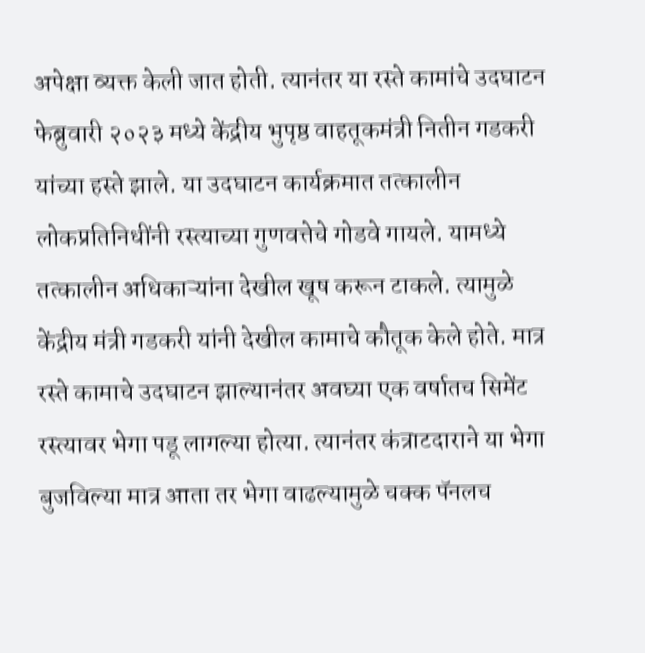अपेक्षा व्यक्त केली जात होती. त्यानंतर या रस्ते कामांचे उदघाटन फेब्रुवारी २०२३ मध्ये केंद्रीय भुपृष्ठ वाहतूकमंत्री नितीन गडकरी यांच्या हस्ते झाले. या उदघाटन कार्यक्रमात तत्कालीन लोकप्रतिनिधींनी रस्त्याच्या गुणवत्तेचे गोडवे गायले. यामध्ये तत्कालीन अधिकाऱ्यांना देखील खूष करून टाकले. त्यामुळे केंद्रीय मंत्री गडकरी यांनी देखील कामाचे कौतूक केले होते. मात्र रस्ते कामाचे उदघाटन झाल्यानंतर अवघ्या एक वर्षातच सिमेंट रस्त्यावर भेगा पडू लागल्या होत्या. त्यानंतर कंत्राटदाराने या भेगा बुजविल्या मात्र आता तर भेगा वाढल्यामुळे चक्क पॅनलच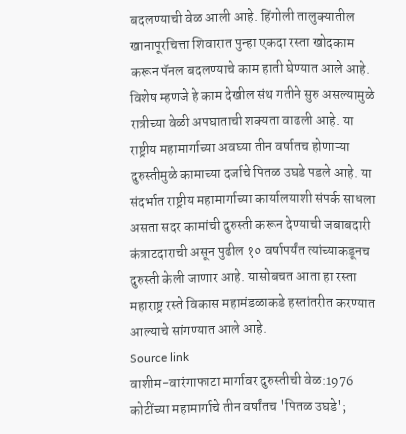बदलण्याची वेळ आली आहे. हिंगोली तालुक्यातील खानापूरचित्ता शिवारात पुन्हा एकदा रस्ता खोदकाम करून पॅनल बदलण्याचे काम हाती घेण्यात आले आहे. विशेष म्हणजे हे काम देखील संथ गतीने सुरु असल्यामुळे रात्रीच्या वेळी अपघाताची शक्यता वाढली आहे. या राष्ट्रीय महामार्गाच्या अवघ्या तीन वर्षातच होणाऱ्या दुरुस्तीमुळे कामाच्या दर्जाचे पितळ उघडे पडले आहे. या संदर्भात राष्ट्रीय महामार्गाच्या कार्यालयाशी संपर्क साधला असता सदर कामांची दुरुस्ती करून देण्याची जबाबदारी कंत्राटदाराची असून पुढील १० वर्षापर्यंत त्यांच्याकडूनच दुरुस्ती केली जाणार आहे. यासोबचत आता हा रस्ता महाराष्ट्र रस्ते विकास महामंडळाकडे हस्तांतरीत करण्यात आल्याचे सांगण्यात आले आहे.
Source link
वाशीम-वारंगाफाटा मार्गावर दुरुस्तीची वेळ:1976 कोटींच्या महामार्गाचे तीन वर्षांतच 'पितळ उघडे';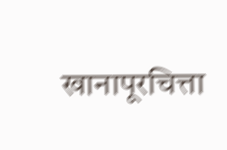खानापूरचित्ता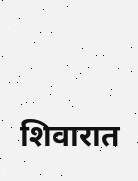शिवारात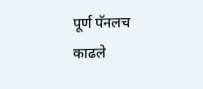पूर्ण पॅनलच काढले